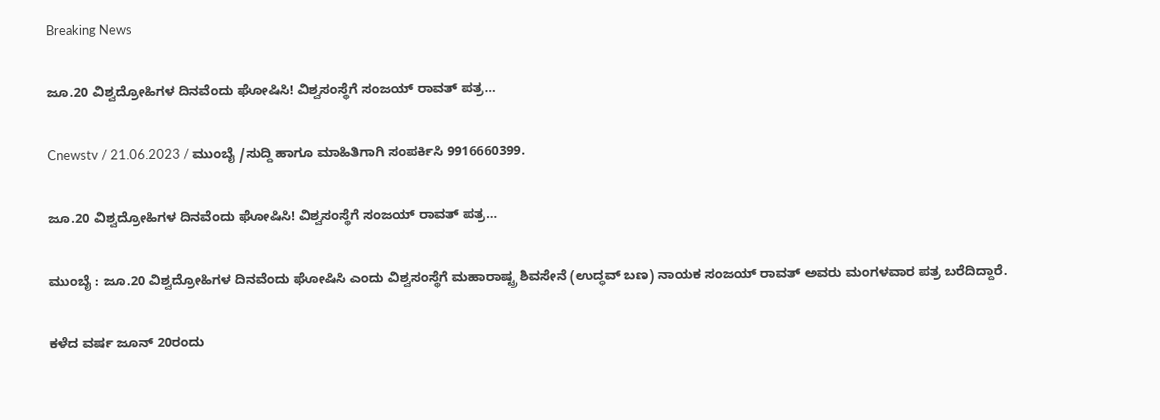Breaking News

ಜೂ.20 ವಿಶ್ವದ್ರೋಹಿಗಳ ದಿನವೆಂದು ಘೋಷಿಸಿ! ವಿಶ್ವಸಂಸ್ಥೆಗೆ ಸಂಜಯ್‌ ರಾವತ್‌ ಪತ್ರ…

Cnewstv / 21.06.2023 / ಮುಂಬೈ /ಸುದ್ದಿ ಹಾಗೂ ಮಾಹಿತಿಗಾಗಿ ಸಂಪರ್ಕಿಸಿ 9916660399.

ಜೂ.20 ವಿಶ್ವದ್ರೋಹಿಗಳ ದಿನವೆಂದು ಘೋಷಿಸಿ! ವಿಶ್ವಸಂಸ್ಥೆಗೆ ಸಂಜಯ್‌ ರಾವತ್‌ ಪತ್ರ…

ಮುಂಬೈ : ಜೂ.20 ವಿಶ್ವದ್ರೋಹಿಗಳ ದಿನವೆಂದು ಘೋಷಿಸಿ ಎಂದು ವಿಶ್ವಸಂಸ್ಥೆಗೆ ಮಹಾರಾಷ್ಟ್ರ ಶಿವಸೇನೆ (ಉದ್ಧವ್‌ ಬಣ) ನಾಯಕ ಸಂಜಯ್‌ ರಾವತ್‌ ಅವರು ಮಂಗಳವಾರ ಪತ್ರ ಬರೆದಿದ್ದಾರೆ.

ಕಳೆದ ವರ್ಷ ಜೂನ್ 20ರಂದು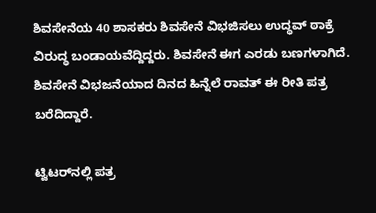ಶಿವಸೇನೆಯ 40 ಶಾಸಕರು ಶಿವಸೇನೆ ವಿಭಜಿಸಲು ಉದ್ಧವ್ ಠಾಕ್ರೆ ವಿರುದ್ಧ ಬಂಡಾಯವೆದ್ದಿದ್ದರು. ಶಿವಸೇನೆ ಈಗ ಎರಡು ಬಣಗಳಾಗಿದೆ.
ಶಿವಸೇನೆ ವಿಭಜನೆಯಾದ ದಿನದ ಹಿನ್ನೆಲೆ ರಾವತ್‌ ಈ ರೀತಿ ಪತ್ರ ಬರೆದಿದ್ದಾರೆ.

ಟ್ವಿಟರ್‌ನಲ್ಲಿ ಪತ್ರ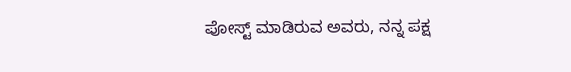ಪೋಸ್ಟ್‌ ಮಾಡಿರುವ ಅವರು, ನನ್ನ ಪಕ್ಷ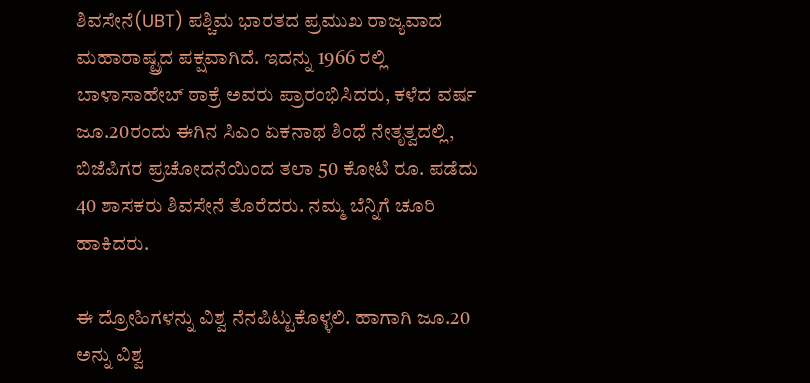ಶಿವಸೇನೆ(UBT) ಪಶ್ಚಿಮ ಭಾರತದ ಪ್ರಮುಖ ರಾಜ್ಯವಾದ ಮಹಾರಾಷ್ಟ್ರದ ಪಕ್ಷವಾಗಿದೆ. ಇದನ್ನು 1966 ರಲ್ಲಿ ಬಾಳಾಸಾಹೇಬ್ ಠಾಕ್ರೆ ಅವರು ಪ್ರಾರಂಭಿಸಿದರು, ಕಳೆದ ವರ್ಷ ಜೂ.20ರಂದು ಈಗಿನ ಸಿಎಂ ಏಕನಾಥ ಶಿಂಧೆ ನೇತೃತ್ವದಲ್ಲಿ, ಬಿಜೆಪಿಗರ ಪ್ರಚೋದನೆಯಿಂದ ತಲಾ 50 ಕೋಟಿ ರೂ. ಪಡೆದು 40 ಶಾಸಕರು ಶಿವಸೇನೆ ತೊರೆದರು. ನಮ್ಮ ಬೆನ್ನಿಗೆ ಚೂರಿ ಹಾಕಿದರು.

ಈ ದ್ರೋಹಿಗಳನ್ನು ವಿಶ್ವ ನೆನಪಿಟ್ಟುಕೊಳ್ಳಲಿ. ಹಾಗಾಗಿ ಜೂ.20 ಅನ್ನು ವಿಶ್ವ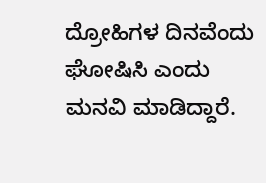ದ್ರೋಹಿಗಳ ದಿನವೆಂದು ಘೋಷಿಸಿ ಎಂದು ಮನವಿ ಮಾಡಿದ್ದಾರೆ.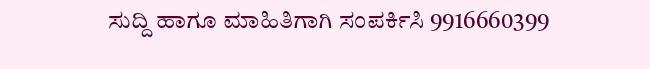ಸುದ್ದಿ ಹಾಗೂ ಮಾಹಿತಿಗಾಗಿ ಸಂಪರ್ಕಿಸಿ 9916660399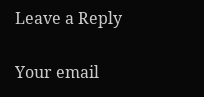Leave a Reply

Your email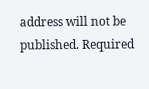address will not be published. Required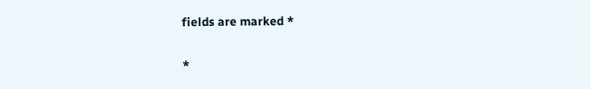fields are marked *

*